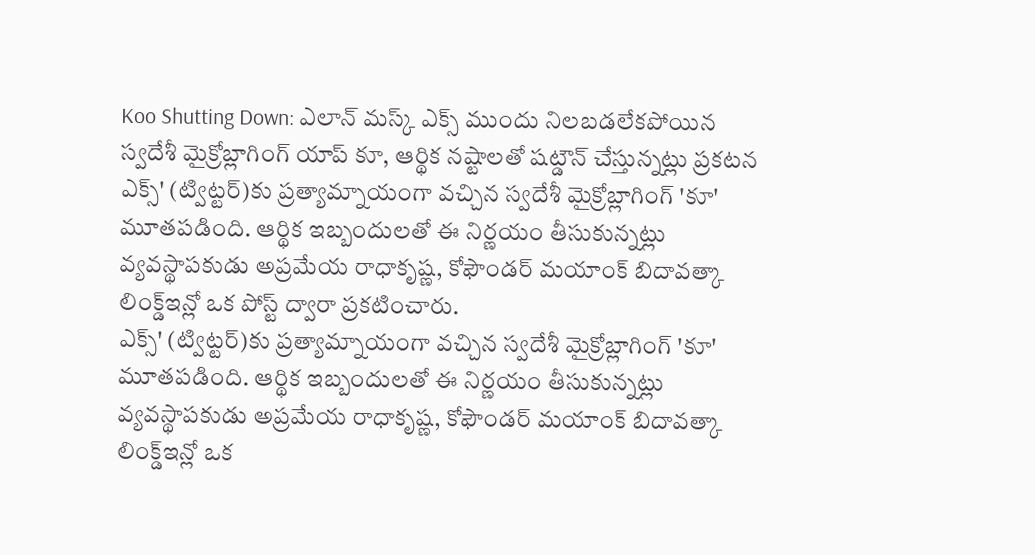Koo Shutting Down: ఎలాన్ మస్క్ ఎక్స్ ముందు నిలబడలేకపోయిన స్వదేశీ మైక్రోబ్లాగింగ్ యాప్ కూ, ఆర్థిక నష్టాలతో షట్డౌన్ చేస్తున్నట్లు ప్రకటన
ఎక్స్' (ట్విట్టర్)కు ప్రత్యామ్నాయంగా వచ్చిన స్వదేశీ మైక్రోబ్లాగింగ్ 'కూ' మూతపడింది. ఆర్థిక ఇబ్బందులతో ఈ నిర్ణయం తీసుకున్నట్లు వ్యవస్థాపకుడు అప్రమేయ రాధాకృష్ణ, కోఫౌండర్ మయాంక్ బిదావత్కా లింక్డ్ఇన్లో ఒక పోస్ట్ ద్వారా ప్రకటించారు.
ఎక్స్' (ట్విట్టర్)కు ప్రత్యామ్నాయంగా వచ్చిన స్వదేశీ మైక్రోబ్లాగింగ్ 'కూ' మూతపడింది. ఆర్థిక ఇబ్బందులతో ఈ నిర్ణయం తీసుకున్నట్లు వ్యవస్థాపకుడు అప్రమేయ రాధాకృష్ణ, కోఫౌండర్ మయాంక్ బిదావత్కా లింక్డ్ఇన్లో ఒక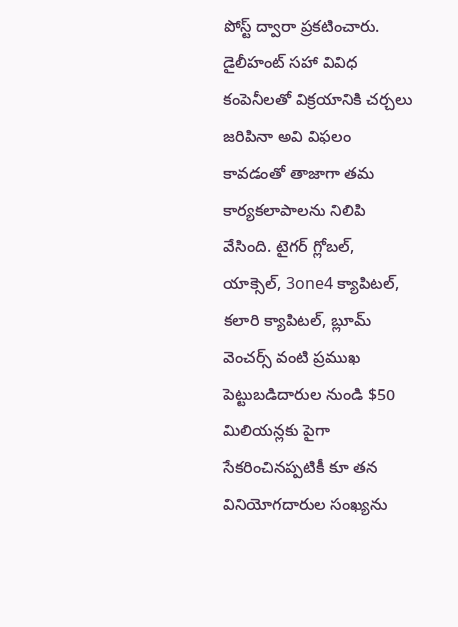పోస్ట్ ద్వారా ప్రకటించారు. డైలీహంట్ సహా వివిధ కంపెనీలతో విక్రయానికి చర్చలు జరిపినా అవి విఫలం కావడంతో తాజాగా తమ కార్యకలాపాలను నిలిపి వేసింది. టైగర్ గ్లోబల్, యాక్సెల్, 3one4 క్యాపిటల్, కలారి క్యాపిటల్, బ్లూమ్ వెంచర్స్ వంటి ప్రముఖ పెట్టుబడిదారుల నుండి $50 మిలియన్లకు పైగా సేకరించినప్పటికీ కూ తన వినియోగదారుల సంఖ్యను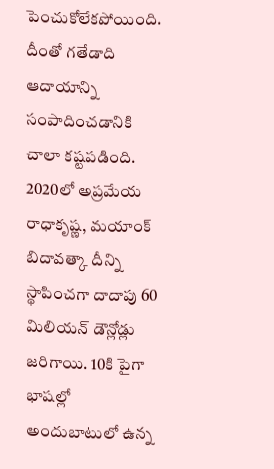పెంచుకోలేకపోయింది. దీంతో గతేడాది ఆదాయాన్ని సంపాదించడానికి చాలా కష్టపడింది.
2020లో అప్రమేయ రాధాకృష్ణ, మయాంక్ బిదావత్కా దీన్ని స్థాపించగా దాదాపు 60 మిలియన్ డౌన్లోడ్లు జరిగాయి. 10కి పైగా భాషల్లో అందుబాటులో ఉన్న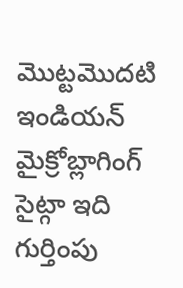మొట్టమొదటి ఇండియన్ మైక్రోబ్లాగింగ్ సైట్గా ఇది గుర్తింపు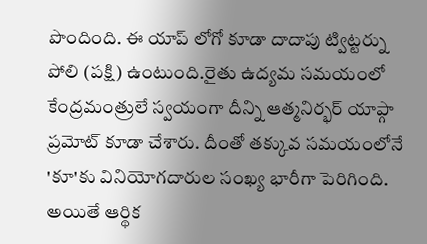పొందింది. ఈ యాప్ లోగో కూడా దాదాపు ట్విట్టర్ను పోలి (పక్షి) ఉంటుంది.రైతు ఉద్యమ సమయంలో కేంద్రమంత్రులే స్వయంగా దీన్ని ఆత్మనిర్భర్ యాప్గా ప్రమోట్ కూడా చేశారు. దీంతో తక్కువ సమయంలోనే 'కూ'కు వినియోగదారుల సంఖ్య భారీగా పెరిగింది. అయితే ఆర్థిక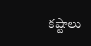కష్టాలు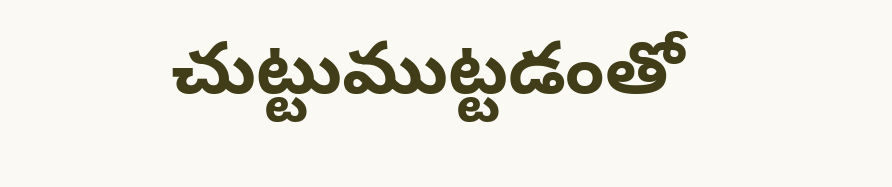చుట్టుముట్టడంతో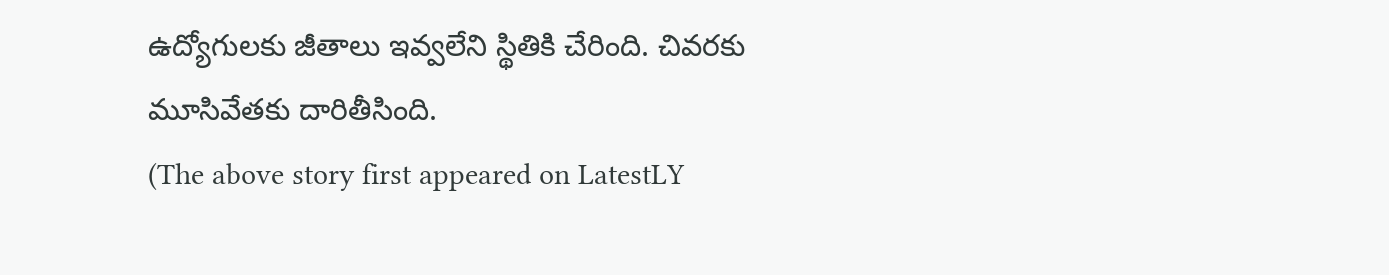ఉద్యోగులకు జీతాలు ఇవ్వలేని స్థితికి చేరింది. చివరకు మూసివేతకు దారితీసింది.
(The above story first appeared on LatestLY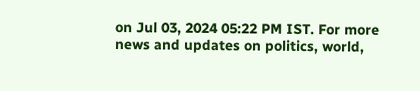on Jul 03, 2024 05:22 PM IST. For more news and updates on politics, world,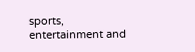sports, entertainment and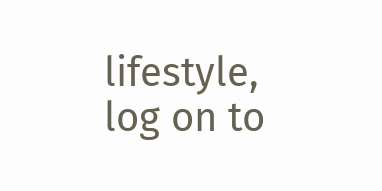lifestyle, log on to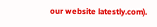our website latestly.com).